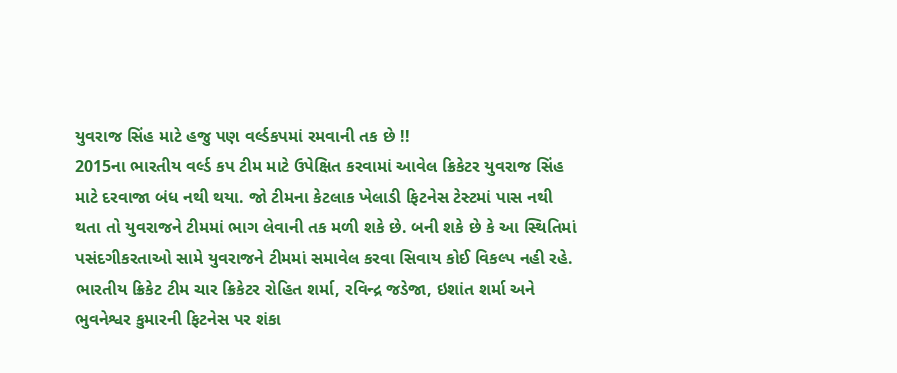યુવરાજ સિંહ માટે હજુ પણ વર્લ્ડકપમાં રમવાની તક છે !!
2015ના ભારતીય વર્લ્ડ કપ ટીમ માટે ઉપેક્ષિત કરવામાં આવેલ ક્રિકેટર યુવરાજ સિંહ માટે દરવાજા બંધ નથી થયા. જો ટીમના કેટલાક ખેલાડી ફિટનેસ ટેસ્ટમાં પાસ નથી થતા તો યુવરાજને ટીમમાં ભાગ લેવાની તક મળી શકે છે. બની શકે છે કે આ સ્થિતિમાં પસંદગીકરતાઓ સામે યુવરાજને ટીમમાં સમાવેલ કરવા સિવાય કોઈ વિકલ્પ નહી રહે.
ભારતીય ક્રિકેટ ટીમ ચાર ક્રિકેટર રોહિત શર્મા, રવિન્દ્ર જડેજા, ઇશાંત શર્મા અને ભુવનેશ્વર કુમારની ફિટનેસ પર શંકા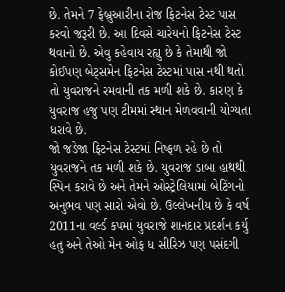છે. તેમને 7 ફેબ્રુઆરીના રોજ ફિટનેસ ટેસ્ટ પાસ કરવો જરૂરી છે. આ દિવસે ચારેયનો ફિટનેસ ટેસ્ટ થવાનો છે. એવુ કહેવાય રહ્યુ છે કે તેમાથી જો કોઈપણ બેટ્સમેન ફિટનેસ ટેસ્ટમાં પાસ નથી થતો તો યુવરાજને રમવાની તક મળી શકે છે. કારણ કે યુવરાજ હજુ પણ ટીમમાં સ્થાન મેળવવાની યોગ્યતા ધરાવે છે.
જો જડેજા ફિટનેસ ટેસ્ટમાં નિષ્ફળ રહે છે તો યુવરાજને તક મળી શકે છે. યુવરાજ ડાબા હાથથી સ્પિન કરાવે છે અને તેમને ઓસ્ટ્રેલિયામાં બેટિંગનો અનુભવ પણ સારો એવો છે. ઉલ્લેખનીય છે કે વર્ષ 2011ના વર્લ્ડ કપમાં યુવરાજે શાનદાર પ્રદર્શન કર્યુ હતુ અને તેઓ મેન ઓફ ધ સીરિઝ પણ પસંદગી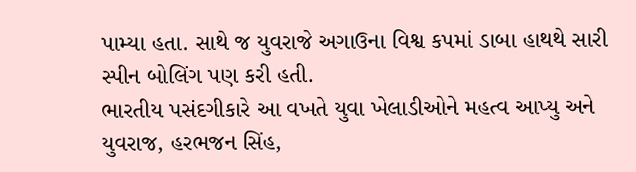પામ્યા હતા. સાથે જ યુવરાજે અગાઉના વિશ્વ કપમાં ડાબા હાથથે સારી સ્પીન બોલિંગ પણ કરી હતી.
ભારતીય પસંદગીકારે આ વખતે યુવા ખેલાડીઓને મહત્વ આપ્યુ અને યુવરાજ, હરભજન સિંહ,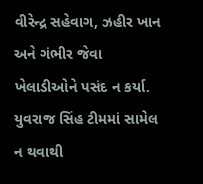વીરેન્દ્ર સહેવાગ, ઝહીર ખાન અને ગંભીર જેવા ખેલાડીઓને પસંદ ન કર્યા. યુવરાજ સિંહ ટીમમાં સામેલ ન થવાથી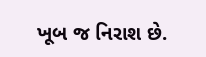ખૂબ જ નિરાશ છે.